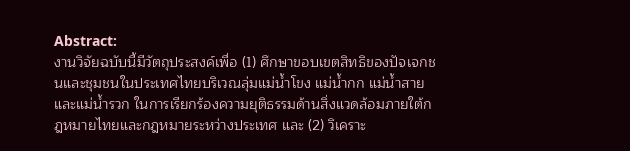Abstract:
งานวิจัยฉบับนี้มีวัตถุประสงค์เพื่อ (1) ศึกษาขอบเขตสิทธิของปัจเจกชนและชุมชนในประเทศไทยบริเวณลุ่มแม่น้ำโขง แม่น้ำกก แม่น้ำสาย และแม่น้ำรวก ในการเรียกร้องความยุติธรรมด้านสิ่งแวดล้อมภายใต้กฎหมายไทยและกฎหมายระหว่างประเทศ และ (2) วิเคราะ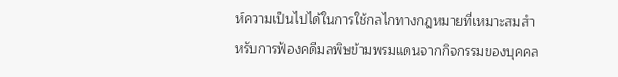ห์ความเป็นไปได้ในการใช้กลไกทางกฎหมายที่เหมาะสมสำหรับการฟ้องคดีมลพิษข้ามพรมแดนจากกิจกรรมของบุคคล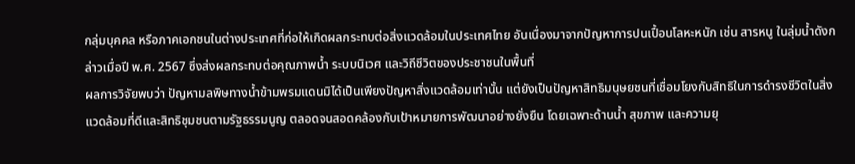กลุ่มบุคคล หรือภาคเอกชนในต่างประเทศที่ก่อให้เกิดผลกระทบต่อสิ่งแวดล้อมในประเทศไทย อันเนื่องมาจากปัญหาการปนเปื้อนโลหะหนัก เช่น สารหนู ในลุ่มน้ำดังกล่าวเมื่อปี พ.ศ. 2567 ซึ่งส่งผลกระทบต่อคุณภาพน้ำ ระบบนิเวศ และวิถีชีวิตของประชาชนในพื้นที่
ผลการวิจัยพบว่า ปัญหามลพิษทางน้ำข้ามพรมแดนมิได้เป็นเพียงปัญหาสิ่งแวดล้อมเท่านั้น แต่ยังเป็นปัญหาสิทธิมนุษยชนที่เชื่อมโยงกับสิทธิในการดำรงชีวิตในสิ่งแวดล้อมที่ดีและสิทธิชุมชนตามรัฐธรรมนูญ ตลอดจนสอดคล้องกับเป้าหมายการพัฒนาอย่างยั่งยืน โดยเฉพาะด้านน้ำ สุขภาพ และความยุ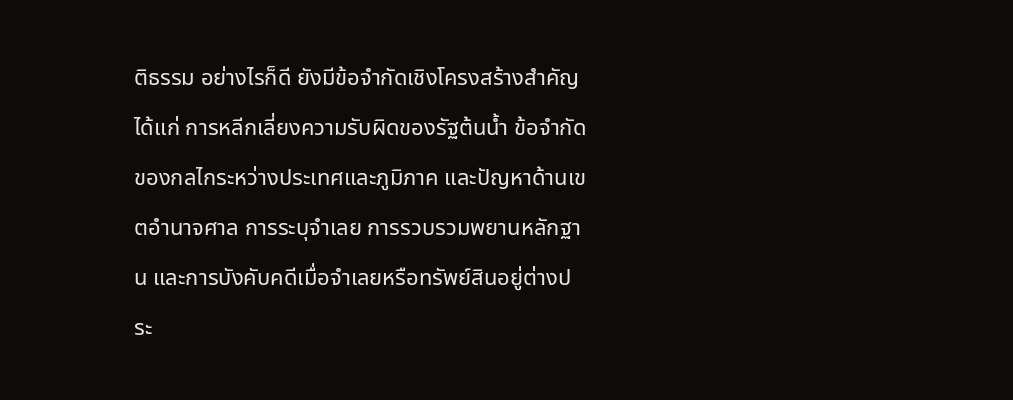ติธรรม อย่างไรก็ดี ยังมีข้อจำกัดเชิงโครงสร้างสำคัญ ได้แก่ การหลีกเลี่ยงความรับผิดของรัฐต้นน้ำ ข้อจำกัดของกลไกระหว่างประเทศและภูมิภาค และปัญหาด้านเขตอำนาจศาล การระบุจำเลย การรวบรวมพยานหลักฐาน และการบังคับคดีเมื่อจำเลยหรือทรัพย์สินอยู่ต่างประ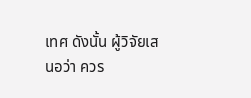เทศ ดังนั้น ผู้วิจัยเสนอว่า ควร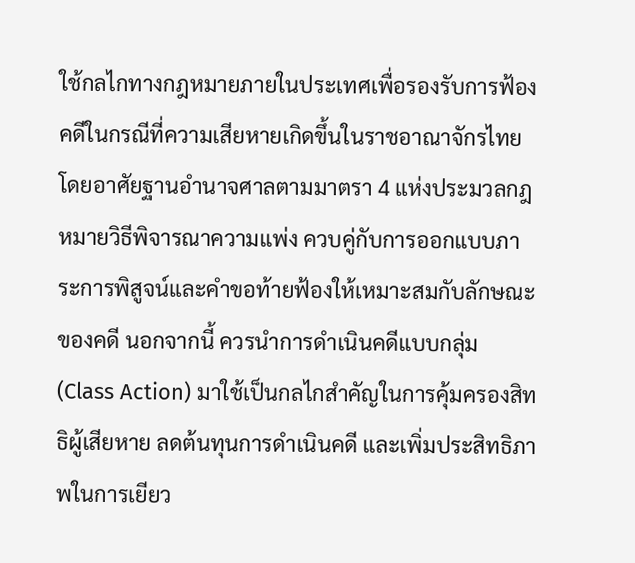ใช้กลไกทางกฎหมายภายในประเทศเพื่อรองรับการฟ้องคดีในกรณีที่ความเสียหายเกิดขึ้นในราชอาณาจักรไทย โดยอาศัยฐานอำนาจศาลตามมาตรา 4 แห่งประมวลกฎหมายวิธีพิจารณาความแพ่ง ควบคู่กับการออกแบบภาระการพิสูจน์และคำขอท้ายฟ้องให้เหมาะสมกับลักษณะของคดี นอกจากนี้ ควรนำการดำเนินคดีแบบกลุ่ม (Class Action) มาใช้เป็นกลไกสำคัญในการคุ้มครองสิทธิผู้เสียหาย ลดต้นทุนการดำเนินคดี และเพิ่มประสิทธิภาพในการเยียว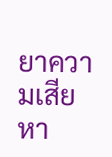ยาความเสียหา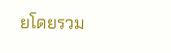ยโดยรวม